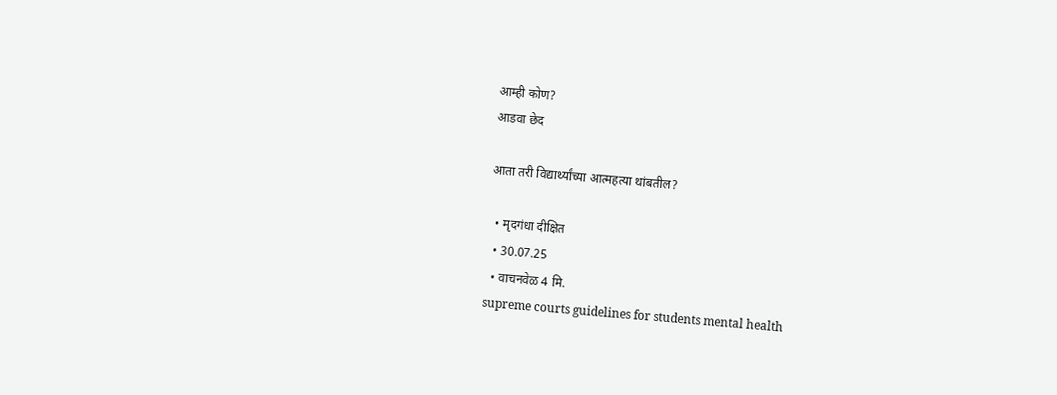आम्ही कोण?
आडवा छेद

आता तरी विद्यार्थ्यांच्या आत्महत्या थांबतील?

  • मृदगंधा दीक्षित
  • 30.07.25
  • वाचनवेळ 4 मि.
supreme courts guidelines for students mental health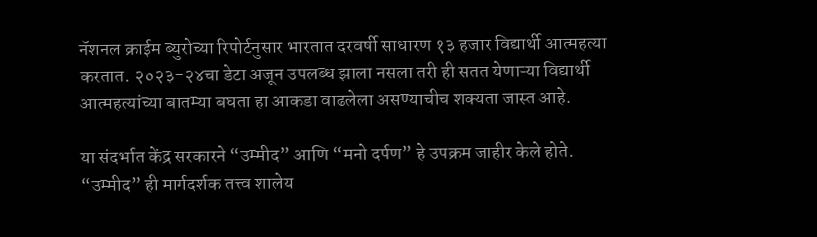नॅशनल क्राईम ब्युरोच्या रिपोर्टनुसार भारतात दरवर्षी साधारण १३ हजार विद्यार्थी आत्महत्या करतात. २०२३-२४चा डेटा अजून उपलब्ध झाला नसला तरी ही सतत येणाऱ्या विद्यार्थी आत्महत्यांच्या बातम्या बघता हा आकडा वाढलेला असण्याचीच शक्यता जास्त आहे.

या संदर्भात केंद्र सरकारने “उम्मीद” आणि “मनो दर्पण” हे उपक्रम जाहीर केले होते. “उम्मीद” ही मार्गदर्शक तत्त्व शालेय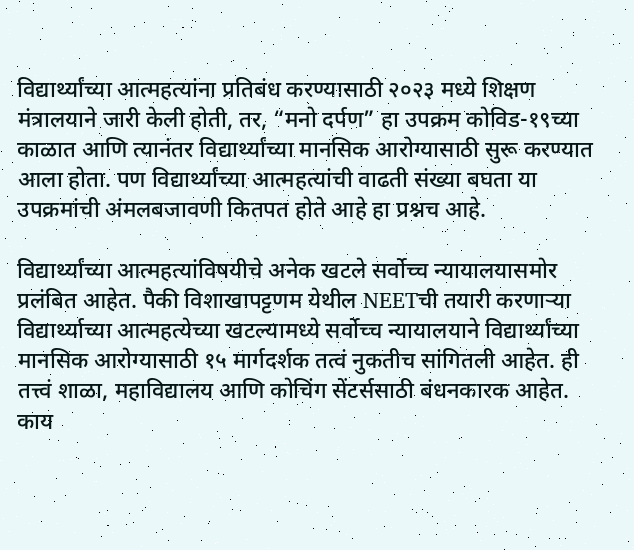विद्यार्थ्यांच्या आत्महत्यांना प्रतिबंध करण्यासाठी २०२३ मध्ये शिक्षण मंत्रालयाने जारी केली होती, तर, “मनो दर्पण” हा उपक्रम कोविड-१९च्या काळात आणि त्यानंतर विद्यार्थ्यांच्या मानसिक आरोग्यासाठी सुरू करण्यात आला होता. पण विद्यार्थ्यांच्या आत्महत्यांची वाढती संख्या बघता या उपक्रमांची अंमलबजावणी कितपत होते आहे हा प्रश्नच आहे.

विद्यार्थ्यांच्या आत्महत्यांविषयीचे अनेक खटले सर्वोच्च न्यायालयासमोर प्रलंबित आहेत. पैकी विशाखापट्टणम येथील NEETची तयारी करणाऱ्या विद्यार्थ्याच्या आत्महत्येच्या खटल्यामध्ये सर्वोच्च न्यायालयाने विद्यार्थ्यांच्या मानसिक आरोग्यासाठी १५ मार्गदर्शक तत्वं नुकतीच सांगितली आहेत. ही तत्त्वं शाळा, महाविद्यालय आणि कोचिंग सेंटर्ससाठी बंधनकारक आहेत. काय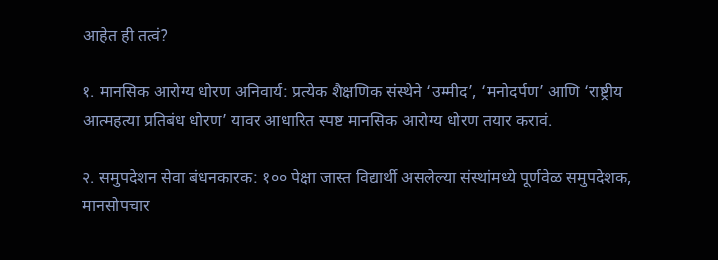आहेत ही तत्वं?

१. मानसिक आरोग्य धोरण अनिवार्य: प्रत्येक शैक्षणिक संस्थेने ‘उम्मीद’, ‘मनोदर्पण’ आणि ‘राष्ट्रीय आत्महत्या प्रतिबंध धोरण’ यावर आधारित स्पष्ट मानसिक आरोग्य धोरण तयार करावं.

२. समुपदेशन सेवा बंधनकारक: १०० पेक्षा जास्त विद्यार्थी असलेल्या संस्थांमध्ये पूर्णवेळ समुपदेशक, मानसोपचार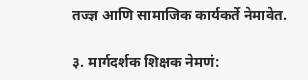तज्ज्ञ आणि सामाजिक कार्यकर्ते नेमावेत.

३. मार्गदर्शक शिक्षक नेमणं: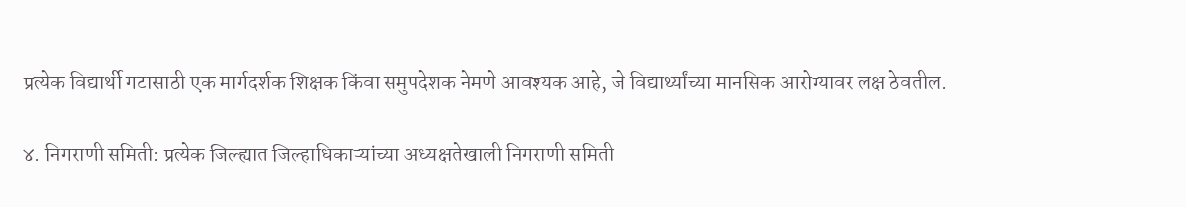प्रत्येक विद्यार्थी गटासाठी एक मार्गदर्शक शिक्षक किंवा समुपदेशक नेमणे आवश्यक आहे, जे विद्यार्थ्यांच्या मानसिक आरोग्यावर लक्ष ठेवतील.

४. निगराणी समिती: प्रत्येक जिल्ह्यात जिल्हाधिकाऱ्यांच्या अध्यक्षतेखाली निगराणी समिती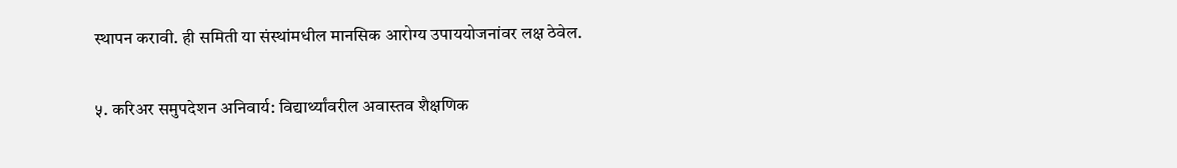स्थापन करावी. ही समिती या संस्थांमधील मानसिक आरोग्य उपाययोजनांवर लक्ष ठेवेल.

५. करिअर समुपदेशन अनिवार्य: विद्यार्थ्यांवरील अवास्तव शैक्षणिक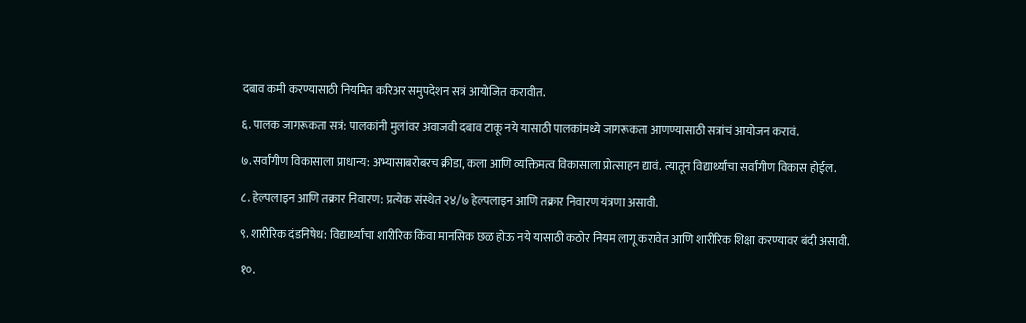दबाव कमी करण्यासाठी नियमित करिअर समुपदेशन सत्रं आयोजित करावीत.

६. पालक जागरूकता सत्रं: पालकांनी मुलांवर अवाजवी दबाव टाकू नये यासाठी पालकांमध्ये जागरूकता आणण्यासाठी सत्रांचं आयोजन करावं.

७. सर्वांगीण विकासाला प्राधान्य: अभ्यासाबरोबरच क्रीडा, कला आणि व्यक्तिमत्व विकासाला प्रोत्साहन द्यावं. त्यातून विद्यार्थ्यांचा सर्वांगीण विकास होईल.

८. हेल्पलाइन आणि तक्रार निवारण: प्रत्येक संस्थेत २४/७ हेल्पलाइन आणि तक्रार निवारण यंत्रणा असावी.

९. शारीरिक दंडनिषेध: विद्यार्थ्यांचा शारीरिक किंवा मानसिक छळ होऊ नये यासाठी कठोर नियम लागू करावेत आणि शारीरिक शिक्षा करण्यावर बंदी असावी.

१०.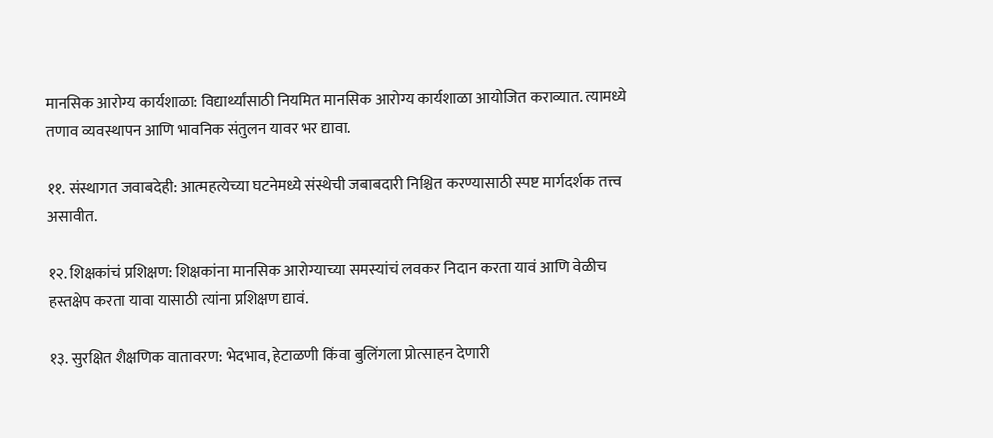मानसिक आरोग्य कार्यशाळा: विद्यार्थ्यांसाठी नियमित मानसिक आरोग्य कार्यशाळा आयोजित कराव्यात. त्यामध्ये तणाव व्यवस्थापन आणि भावनिक संतुलन यावर भर द्यावा.

११. संस्थागत जवाबदेही: आत्महत्येच्या घटनेमध्ये संस्थेची जबाबदारी निश्चित करण्यासाठी स्पष्ट मार्गदर्शक तत्त्व असावीत.

१२. शिक्षकांचं प्रशिक्षण: शिक्षकांना मानसिक आरोग्याच्या समस्यांचं लवकर निदान करता यावं आणि वेळीच हस्तक्षेप करता यावा यासाठी त्यांना प्रशिक्षण द्यावं.

१३. सुरक्षित शैक्षणिक वातावरण: भेदभाव, हेटाळणी किंवा बुलिंगला प्रोत्साहन देणारी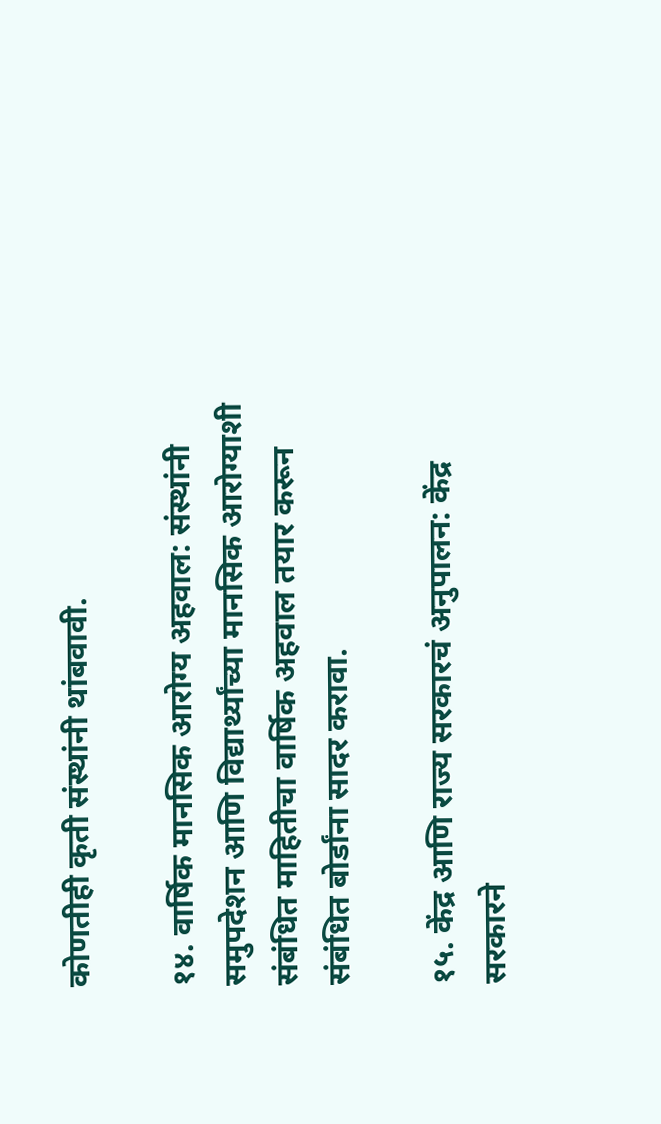कोणतीही कृती संस्थांनी थांबवावी.

१४. वार्षिक मानसिक आरोग्य अहवाल: संस्थांनी समुपदेशन आणि विद्यार्थ्यांच्या मानसिक आरोग्याशी संबंधित माहितीचा वार्षिक अहवाल तयार करून संबंधित बोर्डांना सादर करावा.

१५. केंद्र आणि राज्य सरकारचं अनुपालन: केंद्र सरकारने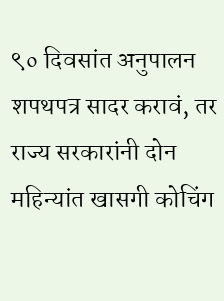९० दिवसांत अनुपालन शपथपत्र सादर करावं, तर राज्य सरकारांनी दोन महिन्यांत खासगी कोचिंग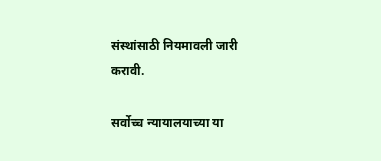संस्थांसाठी नियमावली जारी करावी.

सर्वोच्च न्यायालयाच्या या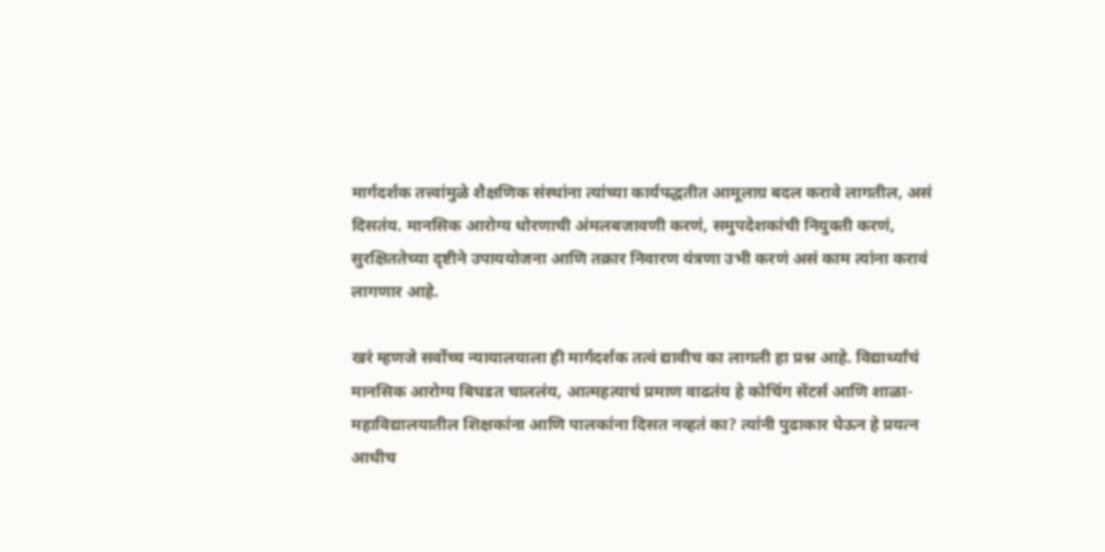मार्गदर्शक तत्त्वांमुळे शैक्षणिक संस्थांना त्यांच्या कार्यपद्धतीत आमूलाग्र बदल करावे लागतील, असं दिसतंय. मानसिक आरोग्य धोरणाची अंमलबजावणी करणं, समुपदेशकांची नियुक्ती करणं, सुरक्षिततेच्या दृष्टीने उपाययोजना आणि तक्रार निवारण यंत्रणा उभी करणं असं काम त्यांना करावं लागणार आहे.

खरं म्हणजे सर्वोच्च न्यायालयाला ही मार्गदर्शक तत्वं द्यावीच का लागली हा प्रश्न आहे. विद्यार्थ्यांचं मानसिक आरोग्य बिघडत चाललंय, आत्महत्याचं प्रमाण वाढतंय हे कोचिंग सेंटर्स आणि शाळा-महाविद्यालयातील शिक्षकांना आणि पालकांना दिसत नव्हतं का? त्यांनी पुढाकार घेऊन हे प्रयत्न आधीच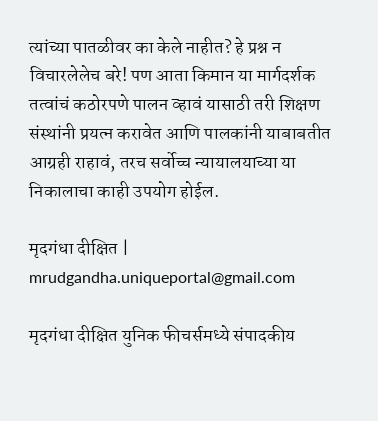त्यांच्या पातळीवर का केले नाहीत? हे प्रश्न न विचारलेलेच बरे! पण आता किमान या मार्गदर्शक तत्वांचं कठोरपणे पालन व्हावं यासाठी तरी शिक्षण संस्थांनी प्रयत्न करावेत आणि पालकांनी याबाबतीत आग्रही राहावं, तरच सर्वोच्च न्यायालयाच्या या निकालाचा काही उपयोग होईल.

मृदगंधा दीक्षित | mrudgandha.uniqueportal@gmail.com

मृदगंधा दीक्षित युनिक फीचर्समध्ये संपादकीय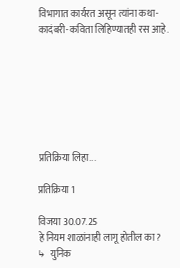विभागात कार्यरत असून त्यांना कथा-कादंबरी-कविता लिहिण्यातही रस आहे.







प्रतिक्रिया लिहा...

प्रतिक्रिया 1

विजया 30.07.25
हे नियम शाळांनाही लागू होतील का?
↳   युनिक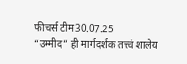फीचर्स टीम30.07.25
“उम्मीद” ही मार्गदर्शक तत्त्वं शालेय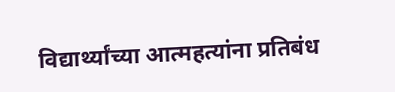विद्यार्थ्यांच्या आत्महत्यांना प्रतिबंध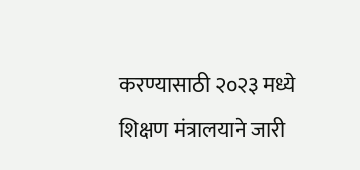करण्यासाठी २०२३ मध्ये शिक्षण मंत्रालयाने जारी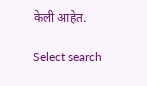केली आहेत.

Select search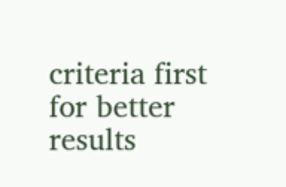criteria first for better results